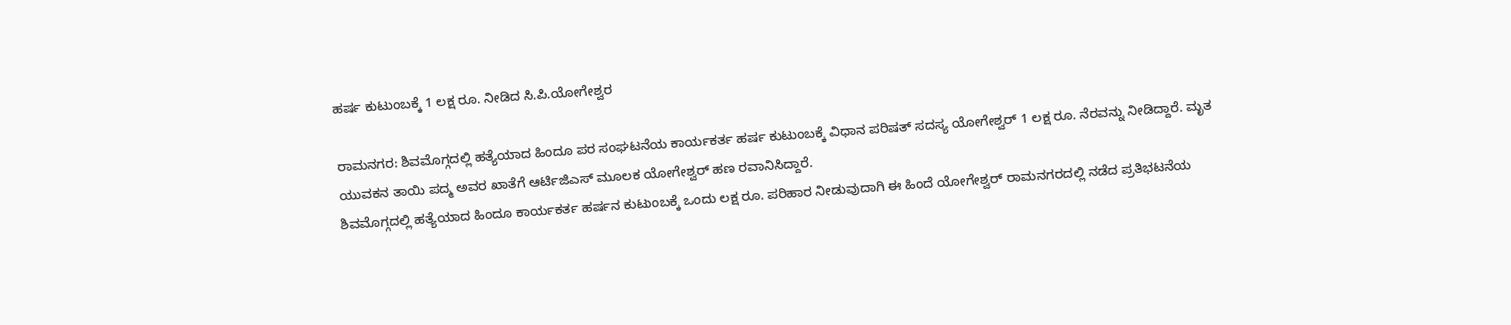ಹರ್ಷ ಕುಟುಂಬಕ್ಕೆ 1 ಲಕ್ಷ ರೂ. ನೀಡಿದ ಸಿ.ಪಿ.ಯೋಗೇಶ್ವರ

ರಾಮನಗರ: ಶಿವಮೊಗ್ಗದಲ್ಲಿ ಹತ್ಯೆಯಾದ ಹಿಂದೂ ಪರ ಸಂಘಟನೆಯ ಕಾರ್ಯಕರ್ತ ಹರ್ಷ ಕುಟುಂಬಕ್ಕೆ ವಿಧಾನ ಪರಿಷತ್ ಸದಸ್ಯ ಯೋಗೇಶ್ವರ್ 1 ಲಕ್ಷ ರೂ. ನೆರವನ್ನು ನೀಡಿದ್ದಾರೆ. ಮೃತ ಯುವಕನ ತಾಯಿ ಪದ್ಮ ಅವರ ಖಾತೆಗೆ ಆರ್ಟಿಜಿಎಸ್ ಮೂಲಕ ಯೋಗೇಶ್ವರ್ ಹಣ ರವಾನಿಸಿದ್ದಾರೆ.
ಶಿವಮೊಗ್ಗದಲ್ಲಿ ಹತ್ಯೆಯಾದ ಹಿಂದೂ ಕಾರ್ಯಕರ್ತ ಹರ್ಷನ ಕುಟುಂಬಕ್ಕೆ ಒಂದು ಲಕ್ಷ ರೂ. ಪರಿಹಾರ ನೀಡುವುದಾಗಿ ಈ ಹಿಂದೆ ಯೋಗೇಶ್ವರ್ ರಾಮನಗರದಲ್ಲಿ ನಡೆದ ಪ್ರತಿಭಟನೆಯ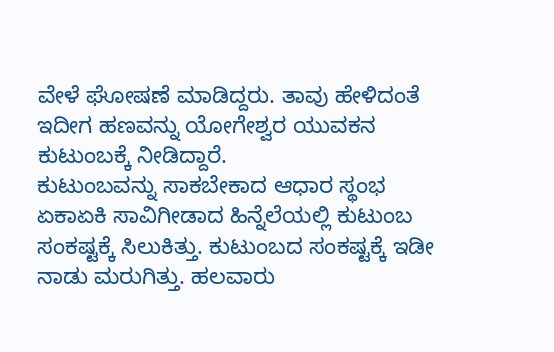ವೇಳೆ ಘೋಷಣೆ ಮಾಡಿದ್ದರು. ತಾವು ಹೇಳಿದಂತೆ ಇದೀಗ ಹಣವನ್ನು ಯೋಗೇಶ್ವರ ಯುವಕನ ಕುಟುಂಬಕ್ಕೆ ನೀಡಿದ್ದಾರೆ.
ಕುಟುಂಬವನ್ನು ಸಾಕಬೇಕಾದ ಆಧಾರ ಸ್ಥಂಭ ಏಕಾಏಕಿ ಸಾವಿಗೀಡಾದ ಹಿನ್ನೆಲೆಯಲ್ಲಿ ಕುಟುಂಬ ಸಂಕಷ್ಟಕ್ಕೆ ಸಿಲುಕಿತ್ತು. ಕುಟುಂಬದ ಸಂಕಷ್ಟಕ್ಕೆ ಇಡೀ ನಾಡು ಮರುಗಿತ್ತು. ಹಲವಾರು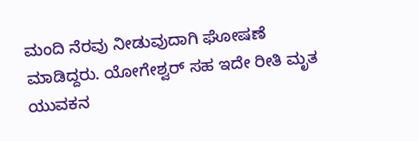ಮಂದಿ ನೆರವು ನೀಡುವುದಾಗಿ ಘೋಷಣೆ ಮಾಡಿದ್ದರು. ಯೋಗೇಶ್ವರ್ ಸಹ ಇದೇ ರೀತಿ ಮೃತ ಯುವಕನ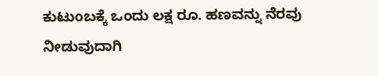ಕುಟುಂಬಕ್ಕೆ ಒಂದು ಲಕ್ಷ ರೂ. ಹಣವನ್ನು ನೆರವು ನೀಡುವುದಾಗಿ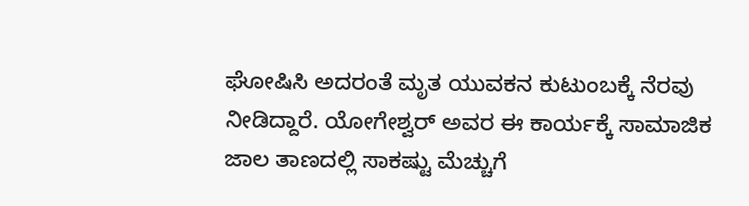ಘೋಷಿಸಿ ಅದರಂತೆ ಮೃತ ಯುವಕನ ಕುಟುಂಬಕ್ಕೆ ನೆರವು ನೀಡಿದ್ದಾರೆ. ಯೋಗೇಶ್ವರ್ ಅವರ ಈ ಕಾರ್ಯಕ್ಕೆ ಸಾಮಾಜಿಕ ಜಾಲ ತಾಣದಲ್ಲಿ ಸಾಕಷ್ಟು ಮೆಚ್ಚುಗೆ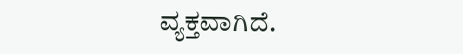ವ್ಯಕ್ತವಾಗಿದೆ.